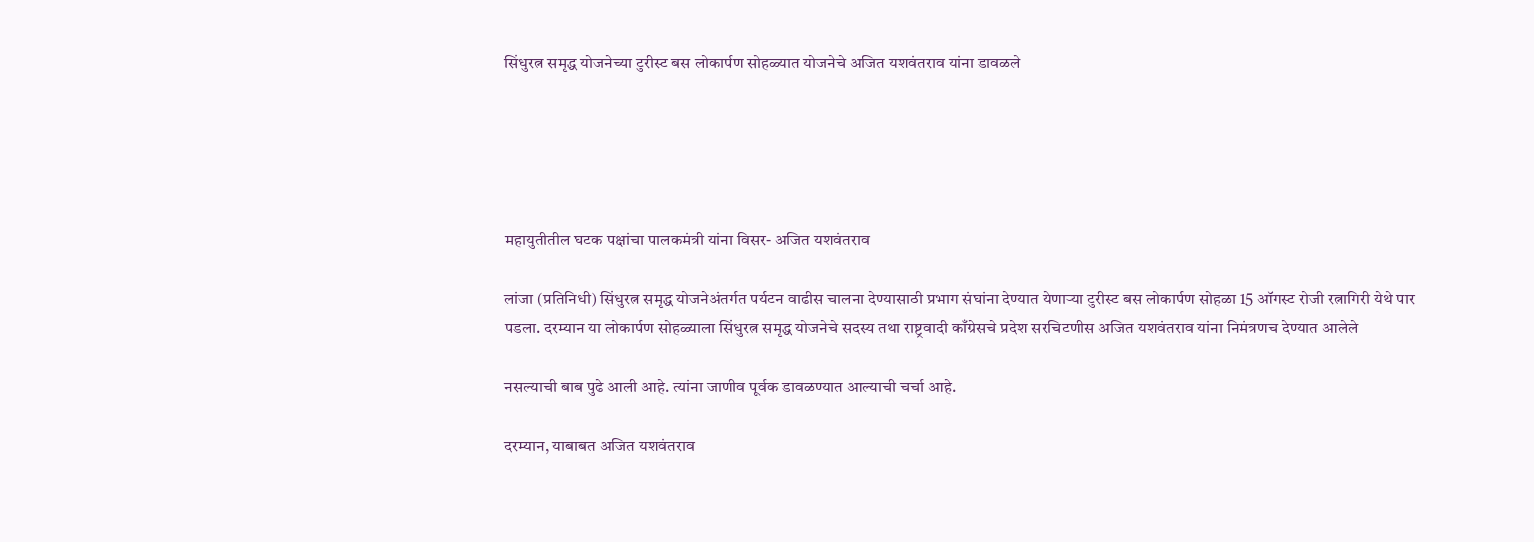सिंधुरत्न समृद्ध योजनेच्या टुरीस्ट बस लोकार्पण सोहळ्यात योजनेचे अजित यशवंतराव यांना डावळले





महायुतीतील घटक पक्षांचा पालकमंत्री यांना विसर- अजित यशवंतराव

लांजा (प्रतिनिधी) सिंधुरत्न समृद्ध योजनेअंतर्गत पर्यटन वाढीस चालना देण्यासाठी प्रभाग संघांना देण्यात येणाऱ्या टुरीस्ट बस लोकार्पण सोहळा 15 ऑगस्ट रोजी रत्नागिरी येथे पार पडला. दरम्यान या लोकार्पण सोहळ्याला सिंधुरत्न समृद्ध योजनेचे सदस्य तथा राष्ट्रवादी काँग्रेसचे प्रदेश सरचिटणीस अजित यशवंतराव यांना निमंत्रणच देण्यात आलेले

नसल्याची बाब पुढे आली आहे. त्यांना जाणीव पूर्वक डावळण्यात आल्याची चर्चा आहे.

दरम्यान, याबाबत अजित यशवंतराव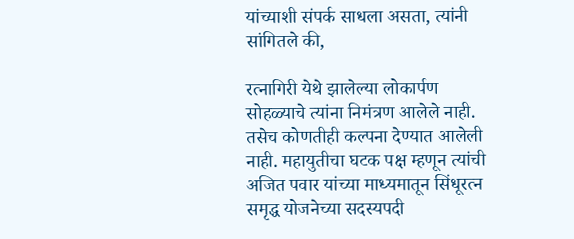यांच्याशी संपर्क साधला असता, त्यांनी सांगितले की,

रत्नागिरी येथे झालेल्या लोकार्पण सोहळ्याचे त्यांना निमंत्रण आलेले नाही. तसेच कोणतीही कल्पना देण्यात आलेली नाही. महायुतीचा घटक पक्ष म्हणून त्यांची अजित पवार यांच्या माध्यमातून सिंधूरत्न समृद्ध योजनेच्या सदस्यपदी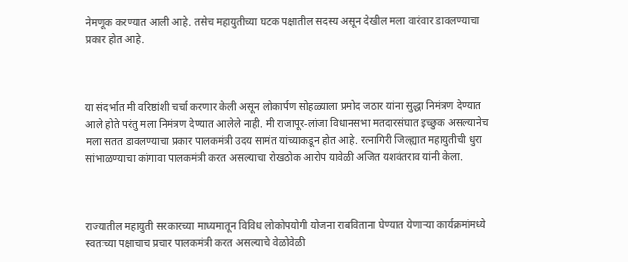नेमणूक करण्यात आली आहे. तसेच महायुतीच्या घटक पक्षातील सदस्य असून देखील मला वारंवार डावलण्याचा प्रकार होत आहे.



या संदर्भात मी वरिष्ठांशी चर्चा करणार केली असून लोकार्पण सोहळ्याला प्रमोद जठार यांना सुद्धा निमंत्रण देण्यात आले होते परंतु मला निमंत्रण देण्यात आलेले नाही. मी राजापूर-लांजा विधानसभा मतदारसंघात इच्छुक असल्यानेच मला सतत डावलण्याचा प्रकार पालकमंत्री उदय सामंत यांच्याकडून होत आहे. रत्नागिरी जिल्ह्यात महायुतीची धुरा सांभाळण्याचा कांगावा पालकमंत्री करत असल्याचा रोखठोक आरोप यावेळी अजित यशवंतराव यांनी केला.



राज्यातील महायुती सरकारच्या माध्यमातून विविध लोकोपयोगी योजना राबविताना घेण्यात येणाऱ्या कार्यक्रमांमध्ये स्वतःच्या पक्षाचाच प्रचार पालकमंत्री करत असल्याचे वेळोवेळी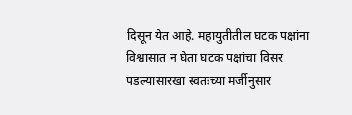दिसून येत आहे. महायुतीतील घटक पक्षांना विश्वासात न घेता घटक पक्षांचा विसर पडल्यासारखा स्वतःच्या मर्जीनुसार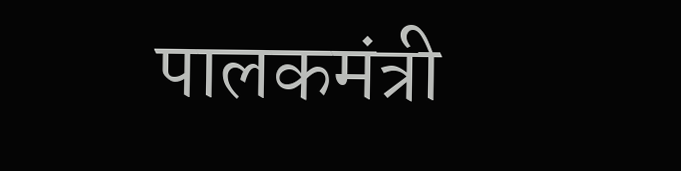पालकमंत्री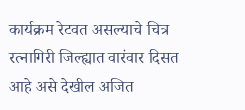कार्यक्रम रेटवत असल्याचे चित्र रत्नागिरी जिल्ह्यात वारंवार दिसत आहे असे देखील अजित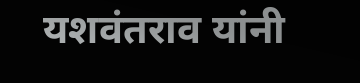यशवंतराव यांनी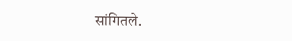सांगितले.